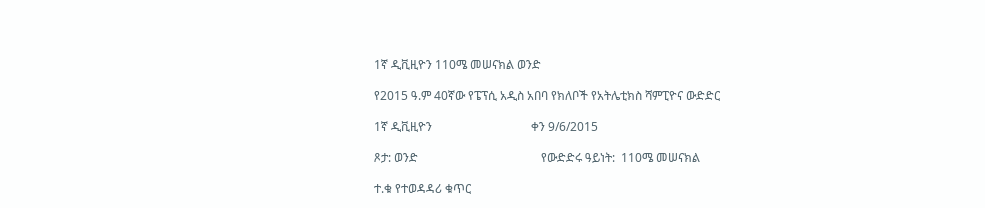1ኛ ዲቪዚዮን 110ሜ መሠናክል ወንድ

የ2015 ዓ.ም 40ኛው የፔፕሲ አዲስ አበባ የክለቦች የአትሌቲክስ ሻምፒዮና ውድድር

1ኛ ዲቪዚዮን                                 ቀን 9/6/2015

ጾታ: ወንድ                                         የውድድሩ ዓይነት:  110ሜ መሠናክል

ተ.ቁ የተወዳዳሪ ቁጥር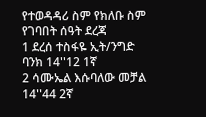የተወዳዳሪ ስም የክለቡ ስም የገባበት ሰዓት ደረጃ
1 ደረሰ ተስፋዬ ኢት/ንግድ ባንክ 14''12 1ኛ
2 ሳሙኤል እሱባለው መቻል 14''44 2ኛ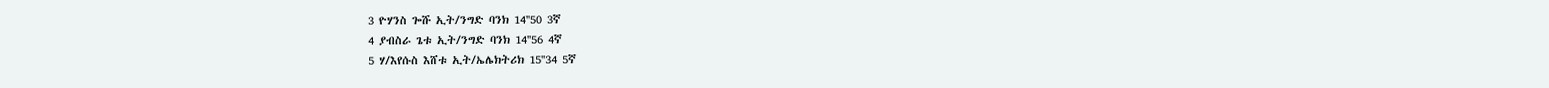3 ዮሃንስ ጐሹ ኢት/ንግድ ባንክ 14''50 3ኛ
4 ያብስራ ጌቱ ኢት/ንግድ ባንክ 14''56 4ኛ
5 ሃ/እየሱስ እሸቱ ኢት/ኤሌክትሪክ 15''34 5ኛ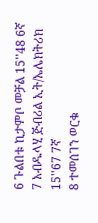6 ጉልበቱ ኪታምቦ መቻል 15''48 6ኛ
7 አብዱላሂ ጅብሪል ኢት/ኤሌክትሪክ 15''67 7ኛ
8 ተመሰገን ወርቁ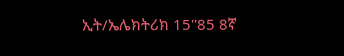ኢት/ኤሌክትሪክ 15''85 8ኛ